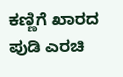ಕಣ್ಣಿಗೆ ಖಾರದ ಪುಡಿ ಎರಚಿ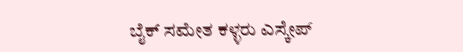ಬೈಕ್ ಸಮೇತ ಕಳ್ಳರು ಎಸ್ಕೇಪ್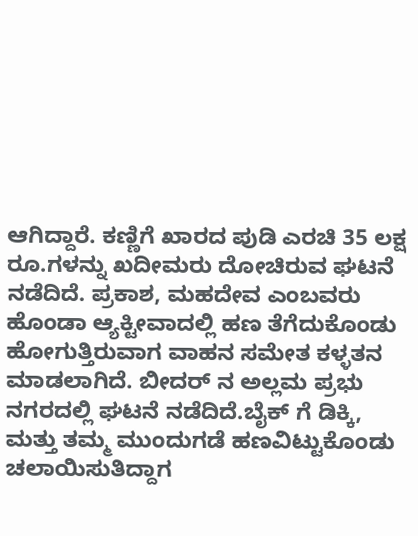ಆಗಿದ್ದಾರೆ. ಕಣ್ಣಿಗೆ ಖಾರದ ಪುಡಿ ಎರಚಿ 35 ಲಕ್ಷ ರೂ.ಗಳನ್ನು ಖದೀಮರು ದೋಚಿರುವ ಘಟನೆ ನಡೆದಿದೆ. ಪ್ರಕಾಶ, ಮಹದೇವ ಎಂಬವರು ಹೊಂಡಾ ಆ್ಯಕ್ಟೀವಾದಲ್ಲಿ ಹಣ ತೆಗೆದುಕೊಂಡು ಹೋಗುತ್ತಿರುವಾಗ ವಾಹನ ಸಮೇತ ಕಳ್ಳತನ ಮಾಡಲಾಗಿದೆ. ಬೀದರ್ ನ ಅಲ್ಲಮ ಪ್ರಭು ನಗರದಲ್ಲಿ ಘಟನೆ ನಡೆದಿದೆ.ಬೈಕ್ ಗೆ ಡಿಕ್ಕಿ, ಮತ್ತು ತಮ್ಮ ಮುಂದುಗಡೆ ಹಣವಿಟ್ಟುಕೊಂಡು ಚಲಾಯಿಸುತಿದ್ದಾಗ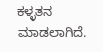ಕಳ್ಳತನ ಮಾಡಲಾಗಿದೆ.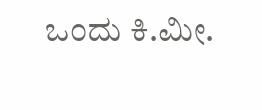ಒಂದು ಕಿ.ಮೀ.